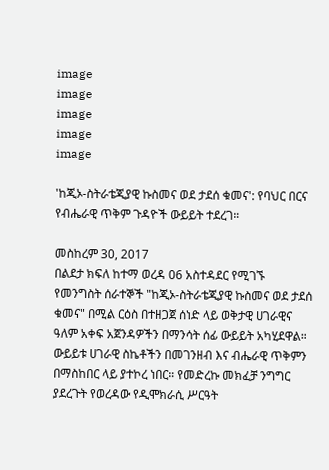image
image
image
image
image

'ከጂኦ-ስትራቴጂያዊ ኩስመና ወደ ታደሰ ቁመና': የባህር በርና የብሔራዊ ጥቅም ጉዳዮች ውይይት ተደረገ።

መስከረም 30, 2017
በልደታ ክፍለ ከተማ ወረዳ 06 አስተዳደር የሚገኙ የመንግስት ሰራተኞች "ከጂኦ-ስትራቴጂያዊ ኩስመና ወደ ታደሰ ቁመና" በሚል ርዕስ በተዘጋጀ ሰነድ ላይ ወቅታዊ ሀገራዊና ዓለም አቀፍ አጀንዳዎችን በማንሳት ሰፊ ውይይት አካሂደዋል። ውይይቱ ሀገራዊ ስኬቶችን በመገንዘብ እና ብሔራዊ ጥቅምን በማስከበር ላይ ያተኮረ ነበር። የመድረኩ መክፈቻ ንግግር ያደረጉት የወረዳው የዲሞክራሲ ሥርዓት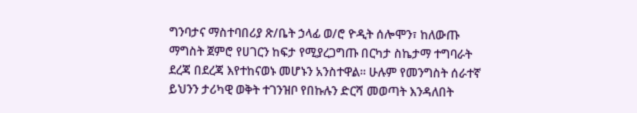ግንባታና ማስተባበሪያ ጽ/ቤት ኃላፊ ወ/ሮ ዮዲት ሰሎሞን፣ ከለውጡ ማግስት ጀምሮ የሀገርን ከፍታ የሚያረጋግጡ በርካታ ስኬታማ ተግባራት ደረጃ በደረጃ እየተከናወኑ መሆኑን አንስተዋል። ሁሉም የመንግስት ሰራተኛ ይህንን ታሪካዊ ወቅት ተገንዝቦ የበኩሉን ድርሻ መወጣት እንዳለበት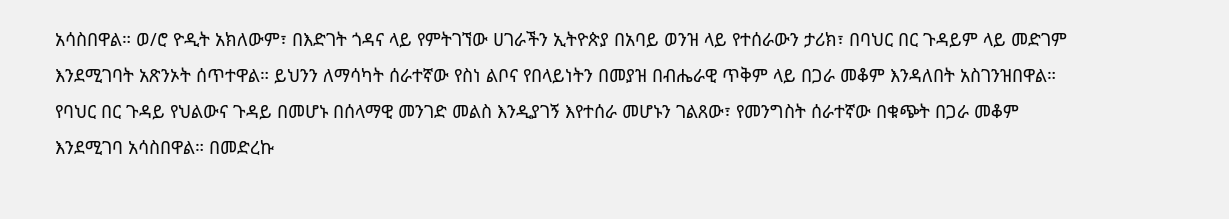አሳስበዋል። ወ/ሮ ዮዲት አክለውም፣ በእድገት ጎዳና ላይ የምትገኘው ሀገራችን ኢትዮጵያ በአባይ ወንዝ ላይ የተሰራውን ታሪክ፣ በባህር በር ጉዳይም ላይ መድገም እንደሚገባት አጽንኦት ሰጥተዋል። ይህንን ለማሳካት ሰራተኛው የስነ ልቦና የበላይነትን በመያዝ በብሔራዊ ጥቅም ላይ በጋራ መቆም እንዳለበት አስገንዝበዋል። የባህር በር ጉዳይ የህልውና ጉዳይ በመሆኑ በሰላማዊ መንገድ መልስ እንዲያገኝ እየተሰራ መሆኑን ገልጸው፣ የመንግስት ሰራተኛው በቁጭት በጋራ መቆም እንደሚገባ አሳስበዋል። በመድረኩ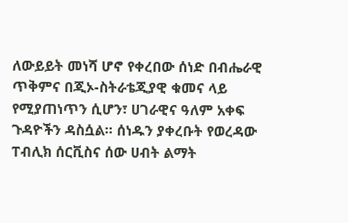ለውይይት መነሻ ሆኖ የቀረበው ሰነድ በብሔራዊ ጥቅምና በጂኦ-ስትራቴጂያዊ ቁመና ላይ የሚያጠነጥን ሲሆን፣ ሀገራዊና ዓለም አቀፍ ጉዳዮችን ዳስሷል። ሰነዱን ያቀረቡት የወረዳው ፐብሊክ ሰርቪስና ሰው ሀብት ልማት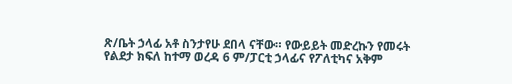ጽ/ቤት ኃላፊ አቶ ስንታየሁ ደበላ ናቸው። የውይይት መድረኩን የመሩት የልደታ ክፍለ ከተማ ወረዳ 6 ም/ፓርቲ ኃላፊና የፖለቲካና አቅም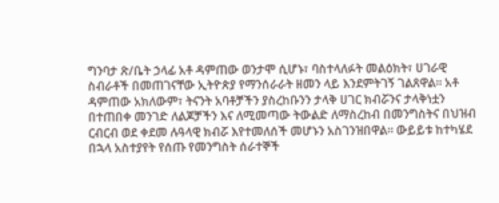ግንባታ ጽ/ቤት ኃላፊ አቶ ዳምጠው ወንታሞ ሲሆኑ፣ ባስተላለፉት መልዕክት፣ ሀገራዊ ስብራቶች በመጠገናቸው ኢትዮጵያ የማንሰራራት ዘመን ላይ እንደምትገኝ ገልጸዋል። አቶ ዳምጠው አክለውም፣ ትናንት አባቶቻችን ያስረከቡንን ታላቅ ሀገር ክብሯንና ታላቅነቷን በተጠበቀ መንገድ ለልጆቻችን እና ለሚመጣው ትውልድ ለማስረከብ በመንግስትና በህዝብ ርብርብ ወደ ቀደመ ሉዓላዊ ክብሯ እየተመለሰች መሆኑን አስገንዝበዋል። ውይይቱ ከተካሄደ በኋላ አስተያየት የሰጡ የመንግስት ሰራተኞች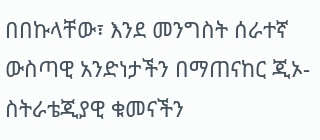በበኩላቸው፣ እንደ መንግስት ሰራተኛ ውስጣዊ አንድነታችን በማጠናከር ጂኦ-ስትራቴጂያዊ ቁመናችን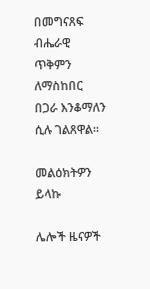በመግናጸፍ ብሔራዊ ጥቅምን ለማስከበር በጋራ እንቆማለን ሲሉ ገልጸዋል።

መልዕክትዎን ይላኩ

ሌሎች ዜናዎች